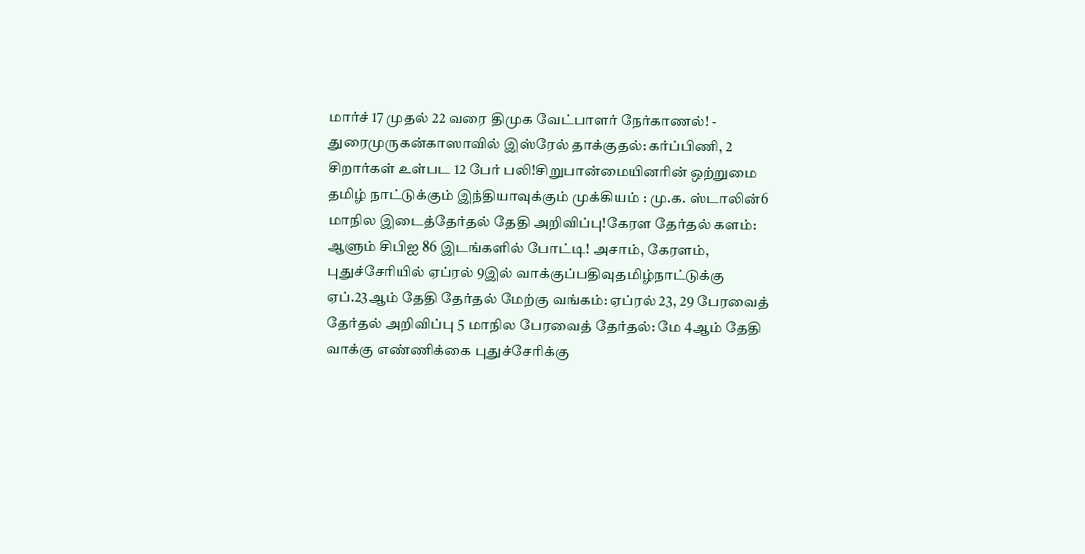மார்ச் 17 முதல் 22 வரை திமுக வேட்பாளர் நேர்காணல்! - துரைமுருகன்காஸாவில் இஸ்ரேல் தாக்குதல்: கர்ப்பிணி, 2 சிறார்கள் உள்பட 12 பேர் பலி!சிறுபான்மையினரின் ஒற்றுமை தமிழ் நாட்டுக்கும் இந்தியாவுக்கும் முக்கியம் : மு.க. ஸ்டாலின்6 மாநில இடைத்தேர்தல் தேதி அறிவிப்பு!கேரள தேர்தல் களம்: ஆளும் சிபிஐ 86 இடங்களில் போட்டி! அசாம், கேரளம், புதுச்சேரியில் ஏப்ரல் 9இல் வாக்குப்பதிவுதமிழ்நாட்டுக்கு ஏப்.23ஆம் தேதி தேர்தல் மேற்கு வங்கம்: ஏப்ரல் 23, 29 பேரவைத் தேர்தல் அறிவிப்பு 5 மாநில பேரவைத் தேர்தல்: மே 4ஆம் தேதி வாக்கு எண்ணிக்கை புதுச்சேரிக்கு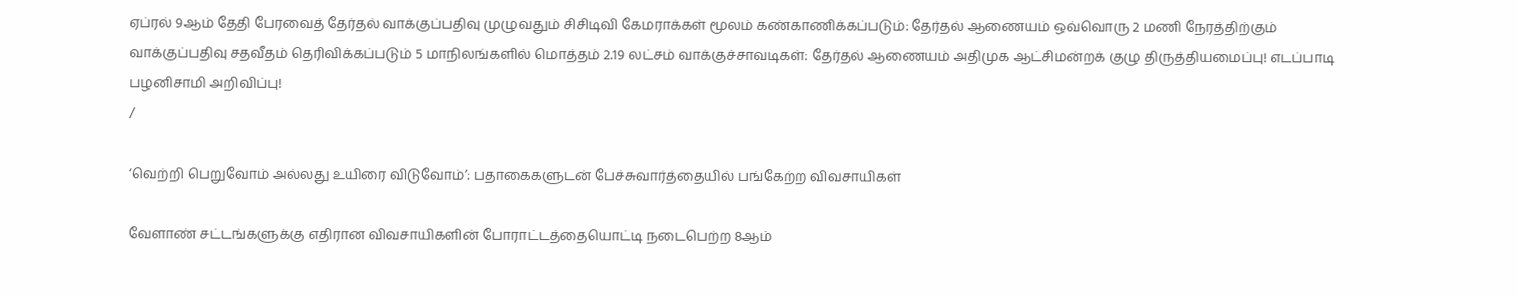ஏப்ரல் 9ஆம் தேதி பேரவைத் தேர்தல் வாக்குப்பதிவு முழுவதும் சிசிடிவி கேமராக்கள் மூலம் கண்காணிக்கப்படும்: தேர்தல் ஆணையம் ஒவ்வொரு 2 மணி நேரத்திற்கும் வாக்குப்பதிவு சதவீதம் தெரிவிக்கப்படும் 5 மாநிலங்களில் மொத்தம் 2.19 லட்சம் வாக்குச்சாவடிகள்: தேர்தல் ஆணையம் அதிமுக ஆட்சிமன்றக் குழு திருத்தியமைப்பு! எடப்பாடி பழனிசாமி அறிவிப்பு!
/

‘வெற்றி பெறுவோம் அல்லது உயிரை விடுவோம்’: பதாகைகளுடன் பேச்சுவார்த்தையில் பங்கேற்ற விவசாயிகள்

வேளாண் சட்டங்களுக்கு எதிரான விவசாயிகளின் போராட்டத்தையொட்டி நடைபெற்ற 8ஆம்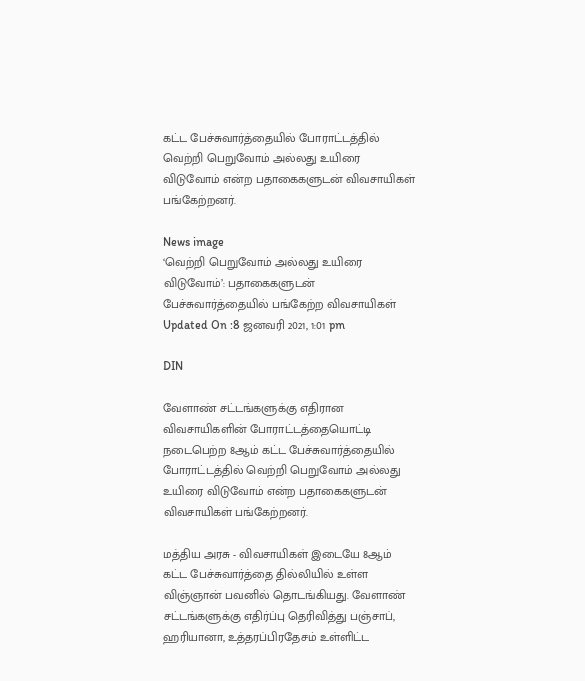கட்ட பேச்சுவார்த்தையில் போராட்டத்தில் வெற்றி பெறுவோம் அல்லது உயிரை விடுவோம் என்ற பதாகைகளுடன் விவசாயிகள் பங்கேற்றனர்.

News image
‘வெற்றி பெறுவோம் அல்லது உயிரை விடுவோம்’: பதாகைகளுடன் பேச்சுவார்த்தையில் பங்கேற்ற விவசாயிகள்
Updated On :8 ஜனவரி 2021, 1:01 pm

DIN

வேளாண் சட்டங்களுக்கு எதிரான விவசாயிகளின் போராட்டத்தையொட்டி நடைபெற்ற 8ஆம் கட்ட பேச்சுவார்த்தையில் போராட்டத்தில் வெற்றி பெறுவோம் அல்லது உயிரை விடுவோம் என்ற பதாகைகளுடன் விவசாயிகள் பங்கேற்றனர்.

மத்திய அரசு - விவசாயிகள் இடையே 8ஆம் கட்ட பேச்சுவார்த்தை தில்லியில் உள்ள விஞ்ஞான் பவனில் தொடங்கியது. வேளாண் சட்டங்களுக்கு எதிர்ப்பு தெரிவித்து பஞ்சாப், ஹரியானா, உத்தரப்பிரதேசம் உள்ளிட்ட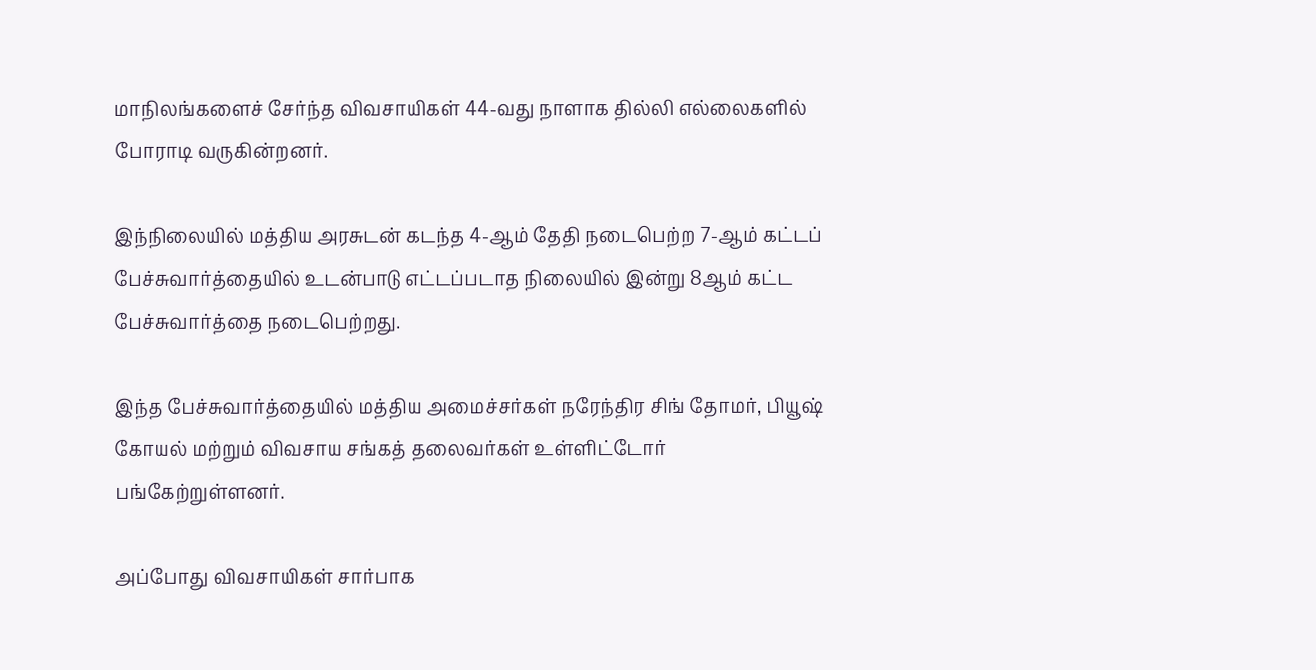மாநிலங்களைச் சேர்ந்த விவசாயிகள் 44-வது நாளாக தில்லி எல்லைகளில் போராடி வருகின்றனர்.

இந்நிலையில் மத்திய அரசுடன் கடந்த 4-ஆம் தேதி நடைபெற்ற 7-ஆம் கட்டப் பேச்சுவார்த்தையில் உடன்பாடு எட்டப்படாத நிலையில் இன்று 8ஆம் கட்ட பேச்சுவார்த்தை நடைபெற்றது.

இந்த பேச்சுவார்த்தையில் மத்திய அமைச்சர்கள் நரேந்திர சிங் தோமர், பியூஷ் கோயல் மற்றும் விவசாய சங்கத் தலைவர்கள் உள்ளிட்டோர் பங்கேற்றுள்ளனர்.

அப்போது விவசாயிகள் சார்பாக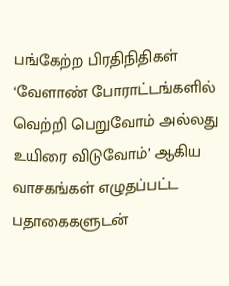பங்கேற்ற பிரதிநிதிகள் ‘வேளாண் போராட்டங்களில் வெற்றி பெறுவோம் அல்லது உயிரை விடுவோம்’ ஆகிய வாசகங்கள் எழுதப்பட்ட பதாகைகளுடன்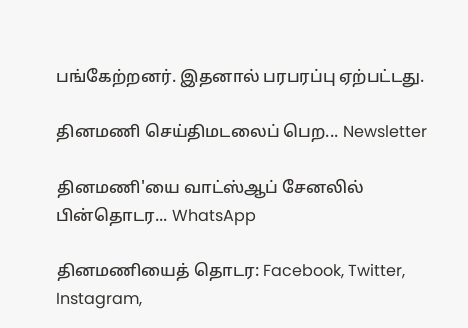பங்கேற்றனர். இதனால் பரபரப்பு ஏற்பட்டது.

தினமணி செய்திமடலைப் பெற... Newsletter

தினமணி'யை வாட்ஸ்ஆப் சேனலில் பின்தொடர... WhatsApp

தினமணியைத் தொடர: Facebook, Twitter, Instagram,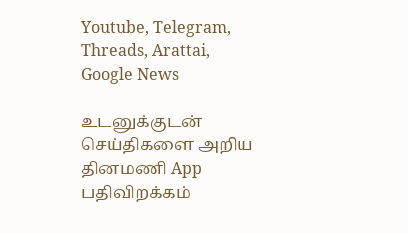Youtube, Telegram, Threads, Arattai, Google News

உடனுக்குடன் செய்திகளை அறிய தினமணி App பதிவிறக்கம்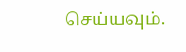செய்யவும்.